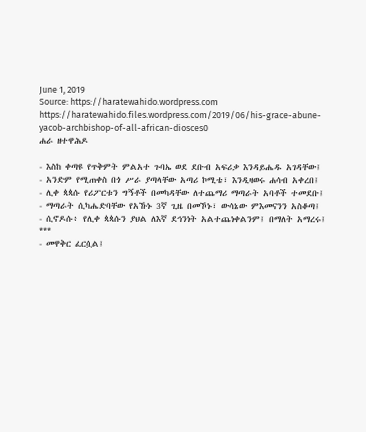June 1, 2019
Source: https://haratewahido.wordpress.com
https://haratewahido.files.wordpress.com/2019/06/his-grace-abune-yacob-archbishop-of-all-african-diosces0
ሐራ ዘተዋሕዶ

- እስከ ቀጣዩ የጥቅምት ምልአተ ጉባኤ ወደ ደቡብ አፍሪቃ እንዳይሔዱ አገዳቸው፤
- አንድም የሚጠቀስ በጎ ሥራ ያጣላቸው አጣሪ ኮሚቴ፣ እንዲዛወሩ ሐሳብ አቀረበ፤
- ሊቀ ጳጳሱ የሪፖርቱን ግኝቶች በመካዳቸው ለተጨማሪ ማጣራት አባቶች ተመደቡ፤
- ማጣራት ሲካሔድባቸው የአኹኑ 3ኛ ጊዜ በመኾኑ፣ ውሳኔው ምእመናንን አስቆጣ፤
- ሲኖዶሱ፥ የሊቀ ጳጳሱን ያህል ለእኛ ደኅንነት አልተጨነቀልንም፤ በማለት አማረሩ፤
***
- መዋቅር ፈርሷል፤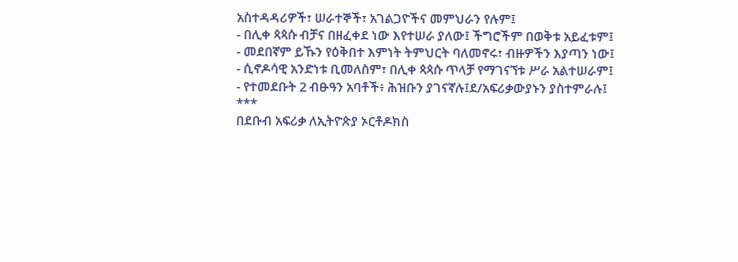አስተዳዳሪዎች፣ ሠራተኞች፣ አገልጋዮችና መምህራን የሉም፤
- በሊቀ ጳጳሱ ብቻና በዘፈቀደ ነው እየተሠራ ያለው፤ ችግሮችም በወቅቱ አይፈቱም፤
- መደበኛም ይኹን የዕቅበተ እምነት ትምህርት ባለመኖሩ፣ ብዙዎችን እያጣን ነው፤
- ሲኖዶሳዊ አንድነቱ ቢመለስም፣ በሊቀ ጳጳሱ ጥላቻ የማገናኘቱ ሥራ አልተሠራም፤
- የተመደቡት 2 ብፁዓን አባቶች፥ ሕዝቡን ያገናኛሉ፤ደ/አፍሪቃውያኑን ያስተምራሉ፤
***
በደቡብ አፍሪቃ ለኢትዮጵያ ኦርቶዶክስ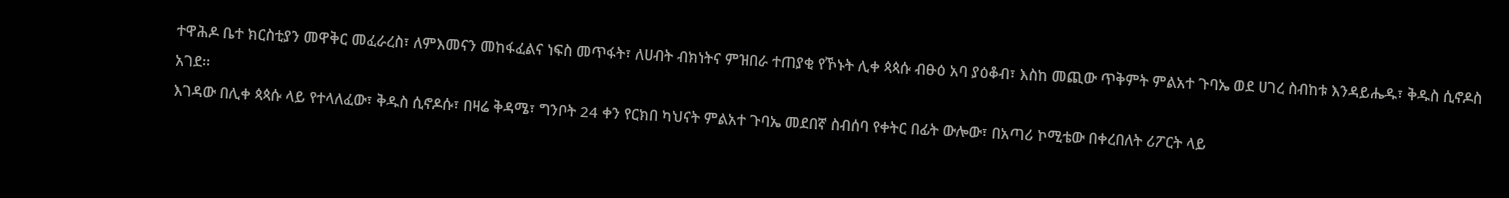ተዋሕዶ ቤተ ክርስቲያን መዋቅር መፈራረስ፣ ለምእመናን መከፋፈልና ነፍስ መጥፋት፣ ለሀብት ብክነትና ምዝበራ ተጠያቂ የኾኑት ሊቀ ጳጳሱ ብፁዕ አባ ያዕቆብ፣ እስከ መጪው ጥቅምት ምልአተ ጉባኤ ወደ ሀገረ ስብከቱ እንዳይሔዱ፣ ቅዱስ ሲኖዶስ አገደ፡፡
እገዳው በሊቀ ጳጳሱ ላይ የተላለፈው፣ ቅዱስ ሲኖዶሱ፣ በዛሬ ቅዳሜ፣ ግንቦት 24 ቀን የርክበ ካህናት ምልአተ ጉባኤ መደበኛ ስብሰባ የቀትር በፊት ውሎው፣ በአጣሪ ኮሚቴው በቀረበለት ሪፖርት ላይ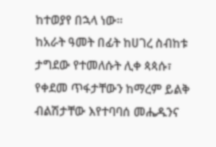ከተወያየ በኋላ ነው፡፡
ከአራት ዓመት በፊት ከሀገረ ስብከቱ ታግደው የተመለሱት ሊቀ ጳጳሱ፣ የቀደመ ጥፋታቸውን ከማረም ይልቅ ብልሽታቸው እየተባባሰ መሔዱንና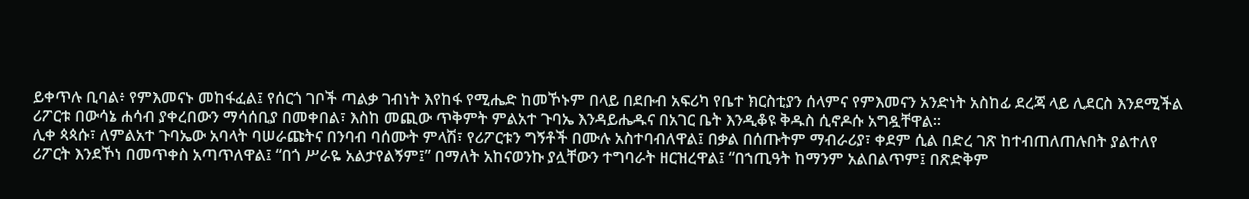ይቀጥሉ ቢባል፥ የምእመናኑ መከፋፈል፤ የሰርጎ ገቦች ጣልቃ ገብነት እየከፋ የሚሔድ ከመኾኑም በላይ በደቡብ አፍሪካ የቤተ ክርስቲያን ሰላምና የምእመናን አንድነት አስከፊ ደረጃ ላይ ሊደርስ እንደሚችል ሪፖርቱ በውሳኔ ሐሳብ ያቀረበውን ማሳሰቢያ በመቀበል፣ እስከ መጪው ጥቅምት ምልአተ ጉባኤ እንዳይሔዱና በአገር ቤት እንዲቆዩ ቅዱስ ሲኖዶሱ አግዷቸዋል፡፡
ሊቀ ጳጳሱ፣ ለምልአተ ጉባኤው አባላት ባሠራጩትና በንባብ ባሰሙት ምላሽ፣ የሪፖርቱን ግኝቶች በሙሉ አስተባብለዋል፤ በቃል በሰጡትም ማብራሪያ፣ ቀደም ሲል በድረ ገጽ ከተብጠለጠሉበት ያልተለየ ሪፖርት እንደኾነ በመጥቀስ አጣጥለዋል፤ “በጎ ሥራዬ አልታየልኝም፤” በማለት አከናወንኩ ያሏቸውን ተግባራት ዘርዝረዋል፤ “በኀጢዓት ከማንም አልበልጥም፤ በጽድቅም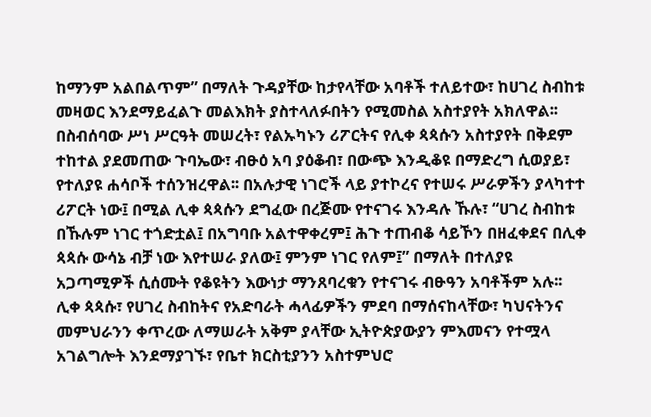ከማንም አልበልጥም” በማለት ጉዳያቸው ከታየላቸው አባቶች ተለይተው፣ ከሀገረ ስብከቱ መዛወር እንደማይፈልጉ መልእክት ያስተላለፉበትን የሚመስል አስተያየት አክለዋል፡፡
በስብሰባው ሥነ ሥርዓት መሠረት፣ የልኡካኑን ሪፖርትና የሊቀ ጳጳሱን አስተያየት በቅደም ተከተል ያደመጠው ጉባኤው፣ ብፁዕ አባ ያዕቆብ፣ በውጭ እንዲቆዩ በማድረግ ሲወያይ፣ የተለያዩ ሐሳቦች ተሰንዝረዋል፡፡ በአሉታዊ ነገሮች ላይ ያተኮረና የተሠሩ ሥራዎችን ያላካተተ ሪፖርት ነው፤ በሚል ሊቀ ጳጳሱን ደግፈው በረጅሙ የተናገሩ እንዳሉ ኹሉ፣ “ሀገረ ስብከቱ በኹሉም ነገር ተጎድቷል፤ በአግባቡ አልተዋቀረም፤ ሕጉ ተጠብቆ ሳይኾን በዘፈቀደና በሊቀ ጳጳሱ ውሳኔ ብቻ ነው እየተሠራ ያለው፤ ምንም ነገር የለም፤” በማለት በተለያዩ አጋጣሚዎች ሲሰሙት የቆዩትን እውነታ ማንጸባረቁን የተናገሩ ብፁዓን አባቶችም አሉ፡፡
ሊቀ ጳጳሱ፣ የሀገረ ስብከትና የአድባራት ሓላፊዎችን ምደባ በማሰናከላቸው፣ ካህናትንና መምህራንን ቀጥረው ለማሠራት አቅም ያላቸው ኢትዮጵያውያን ምእመናን የተሟላ አገልግሎት እንደማያገኙ፣ የቤተ ክርስቲያንን አስተምህሮ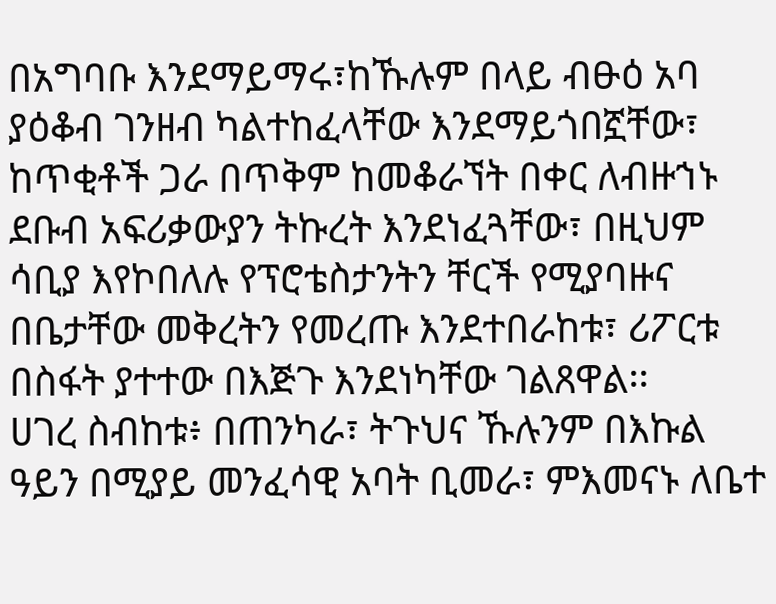በአግባቡ እንደማይማሩ፣ከኹሉም በላይ ብፁዕ አባ ያዕቆብ ገንዘብ ካልተከፈላቸው እንደማይጎበኟቸው፣ ከጥቂቶች ጋራ በጥቅም ከመቆራኘት በቀር ለብዙኀኑ ደቡብ አፍሪቃውያን ትኩረት እንደነፈጓቸው፣ በዚህም ሳቢያ እየኮበለሉ የፕሮቴስታንትን ቸርች የሚያባዙና በቤታቸው መቅረትን የመረጡ እንደተበራከቱ፣ ሪፖርቱ በስፋት ያተተው በእጅጉ እንደነካቸው ገልጸዋል፡፡
ሀገረ ስብከቱ፥ በጠንካራ፣ ትጉህና ኹሉንም በእኩል ዓይን በሚያይ መንፈሳዊ አባት ቢመራ፣ ምእመናኑ ለቤተ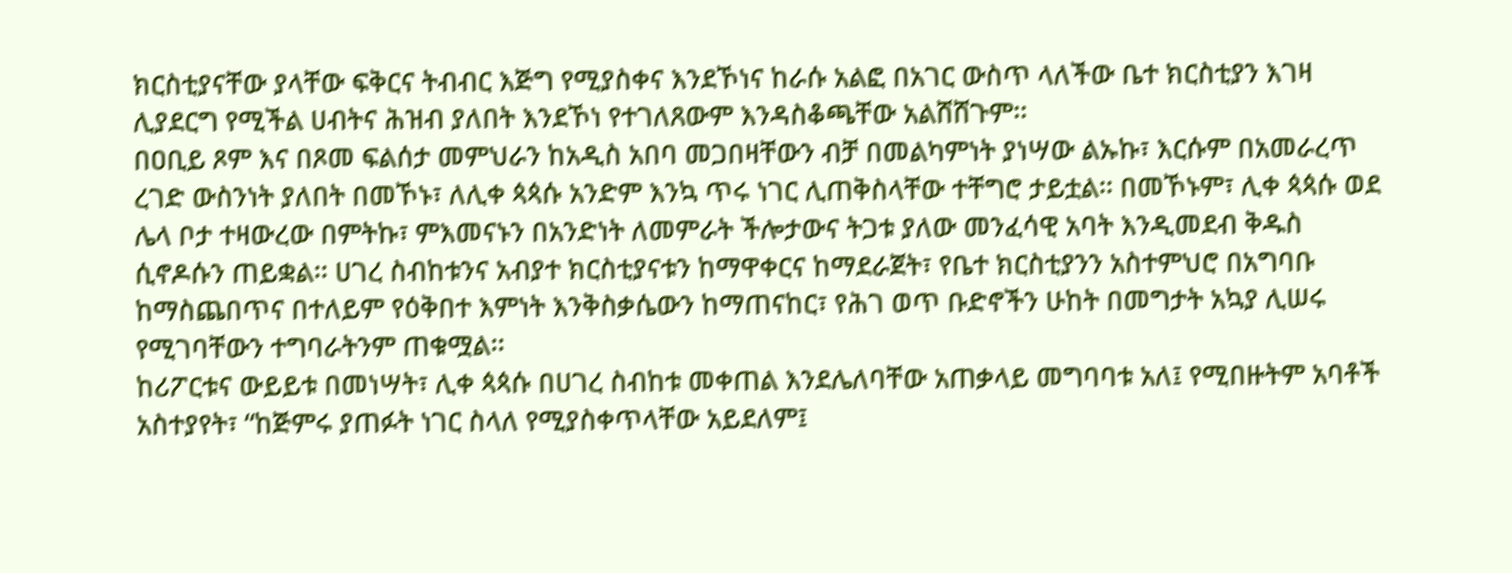ክርስቲያናቸው ያላቸው ፍቅርና ትብብር እጅግ የሚያስቀና እንደኾነና ከራሱ አልፎ በአገር ውስጥ ላለችው ቤተ ክርስቲያን እገዛ ሊያደርግ የሚችል ሀብትና ሕዝብ ያለበት እንደኾነ የተገለጸውም እንዳስቆጫቸው አልሸሸጉም፡፡
በዐቢይ ጾም እና በጾመ ፍልሰታ መምህራን ከአዲስ አበባ መጋበዛቸውን ብቻ በመልካምነት ያነሣው ልኡኩ፣ እርሱም በአመራረጥ ረገድ ውስንነት ያለበት በመኾኑ፣ ለሊቀ ጳጳሱ አንድም እንኳ ጥሩ ነገር ሊጠቅስላቸው ተቸግሮ ታይቷል፡፡ በመኾኑም፣ ሊቀ ጳጳሱ ወደ ሌላ ቦታ ተዛውረው በምትኩ፣ ምእመናኑን በአንድነት ለመምራት ችሎታውና ትጋቱ ያለው መንፈሳዊ አባት እንዲመደብ ቅዱስ ሲኖዶሱን ጠይቋል፡፡ ሀገረ ስብከቱንና አብያተ ክርስቲያናቱን ከማዋቀርና ከማደራጀት፣ የቤተ ክርስቲያንን አስተምህሮ በአግባቡ ከማስጨበጥና በተለይም የዕቅበተ እምነት እንቅስቃሴውን ከማጠናከር፣ የሕገ ወጥ ቡድኖችን ሁከት በመግታት አኳያ ሊሠሩ የሚገባቸውን ተግባራትንም ጠቁሟል፡፡
ከሪፖርቱና ውይይቱ በመነሣት፣ ሊቀ ጳጳሱ በሀገረ ስብከቱ መቀጠል እንደሌለባቸው አጠቃላይ መግባባቱ አለ፤ የሚበዙትም አባቶች አስተያየት፣ “ከጅምሩ ያጠፉት ነገር ስላለ የሚያስቀጥላቸው አይደለም፤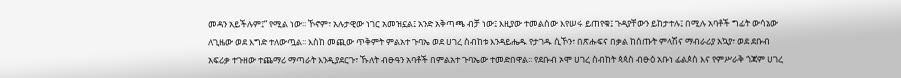መዳን አይችሉም፤” የሚል ነው፡፡ ኾኖም፣ አሉታዊው ነገር አመዝኗል፤ አንድ አቅጣጫ ብቻ ነው፤ እዚያው ተመልሰው እየሠሩ ይጠየቁ፤ ጉዳያቸውን ይከታተሉ፤ በሚሉ አባቶች ግፊት ውሳኔው ለጊዜው ወደ እግድ ተለውጧል፡፡ እስከ መጪው ጥቅምት ምልአተ ጉባኤ ወደ ሀገረ ስብከቱ እንዳይሔዱ የታገዱ ሲኾን፣ በጽሑፍና በቃል ከሰጡት ምላሽና ማብራሪያ አኳያ፣ ወደ ደቡብ አፍሪቃ ተጉዘው ተጨማሪ ማጣራት እንዲያደርጉ፣ ኹለት ብፁዓን አባቶች በምልአተ ጉባኤው ተመድበዋል፡፡ የደቡብ ኦሞ ሀገረ ስብከት ጳጳስ ብፁዕ አቡነ ፊልጶስ እና የምሥራቅ ጎጃም ሀገረ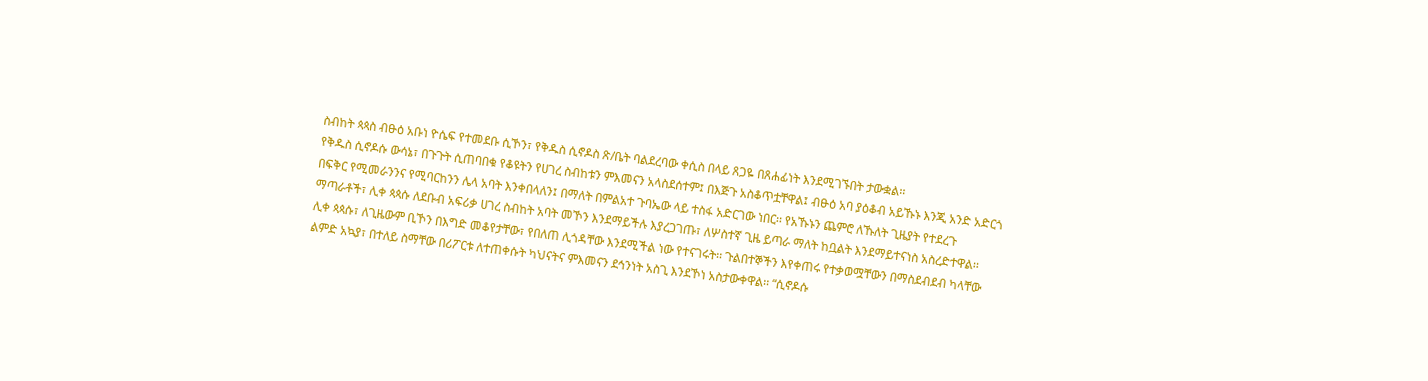ስብከት ጳጳስ ብፁዕ አቡነ ዮሴፍ የተመደቡ ሲኾን፣ የቅዱስ ሲኖዶስ ጽ/ቤት ባልደረባው ቀሲስ በላይ ጸጋዬ በጸሐፊነት እንደሚገኙበት ታውቋል፡፡
የቅዱስ ሲኖዶሱ ውሳኔ፣ በጉጉት ሲጠባበቁ የቆዩትን የሀገረ ስብከቱን ምእመናን አላስደሰተም፤ በእጅጉ አስቆጥቷቸዋል፤ ብፁዕ አባ ያዕቆብ አይኹኑ እንጂ አንድ አድርጎ በፍቅር የሚመራንንና የሚባርከንን ሌላ አባት እንቀበላለን፤ በማለት በምልአተ ጉባኤው ላይ ተስፋ አድርገው ነበር፡፡ የአኹኑን ጨምሮ ለኹለት ጊዜያት የተደረጉ ማጣራቶች፣ ሊቀ ጳጳሱ ለደቡብ አፍሪቃ ሀገረ ስብከት አባት መኾን እንደማይችሉ እያረጋገጡ፣ ለሦስተኛ ጊዜ ይጣራ ማለት ከቧልት እንደማይተናነስ አስረድተዋል፡፡
ሊቀ ጳጳሱ፣ ለጊዜውም ቢኾን በእግድ መቆየታቸው፣ የበለጠ ሊጎዳቸው እንደሚችል ነው የተናገሩት፡፡ ጉልበተኞችን እየቀጠሩ የተቃወሟቸውን በማስደብደብ ካላቸው ልምድ አኳያ፣ በተለይ ስማቸው በሪፖርቱ ለተጠቀሱት ካህናትና ምእመናን ደኅንነት አስጊ እንደኾነ አስታውቀዋል፡፡ “ሲኖዶሱ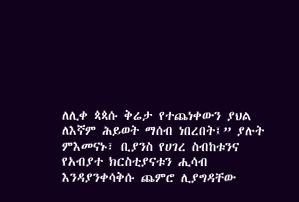ለሊቀ ጳጳሱ ቅሬታ የተጨነቀውን ያህል ለእኛም ሕይወት ማሰብ ነበረበት፤” ያሉት ምእመናኑ፣ ቢያንስ የሀገረ ስብከቱንና የአብያተ ክርስቲያናቱን ሒሳብ እንዳያንቀሳቅሱ ጨምሮ ሊያግዳቸው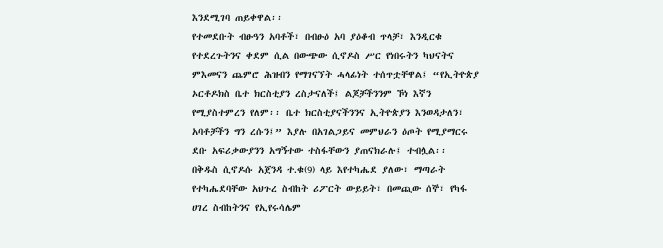እንደሚገባ ጠይቀዋል፡፡
የተመደቡት ብፁዓን አባቶች፣ በብፁዕ አባ ያዕቆብ ጥላቻ፣ እንዲርቁ የተደረጉትንና ቀደም ሲል በውጭው ሲኖዶስ ሥር የነበሩትን ካህናትና ምእመናን ጨምሮ ሕዝብን የማገናኘት ሓላፊነት ተሰጥቷቸዋል፤ “የኢትዮጵያ ኦርቶዶክስ ቤተ ክርስቲያን ረስታናለች፤ ልጆቻችንንም ኾነ እኛን የሚያስተምረን የለም፡፡ ቤተ ክርስቲያናችንንና ኢትዮጵያን እንወዳታለን፣ አባቶቻችን ግን ረሱን፤” እያሉ በአገልጋይና መምህራን ዕጦት የሚያማርሩ ደቡ አፍሪቃውያንን አግኝተው ተስፋቸውን ያጠናክራሉ፤ ተብሏል፡፡
በቅዱስ ሲኖዶሱ አጀንዳ ተ.ቁ(9) ላይ እየተካሔደ ያለው፣ ማጣራት የተካሔደባቸው አህጉረ ስብከት ሪፖርት ውይይት፣ በመጪው ሰኞ፣ የካፋ ሀገረ ስብከትንና የኢየሩሳሌም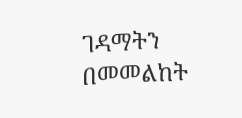ገዳማትን በመመልከት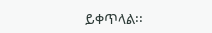ይቀጥላል፡፡